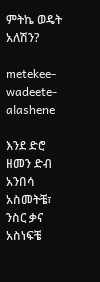ምትኬ ወዴት አለሽን?

metekee-wadeete-alashene

እንደ ድሮ ዘመን ድብ አንበሳ አስመትቼ፣ ንስር ቃና አስነፍቼ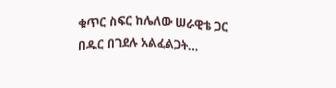ቁጥር ስፍር ከሌለው ሠራዊቴ ጋር በዱር በገደሉ አልፈልጋት…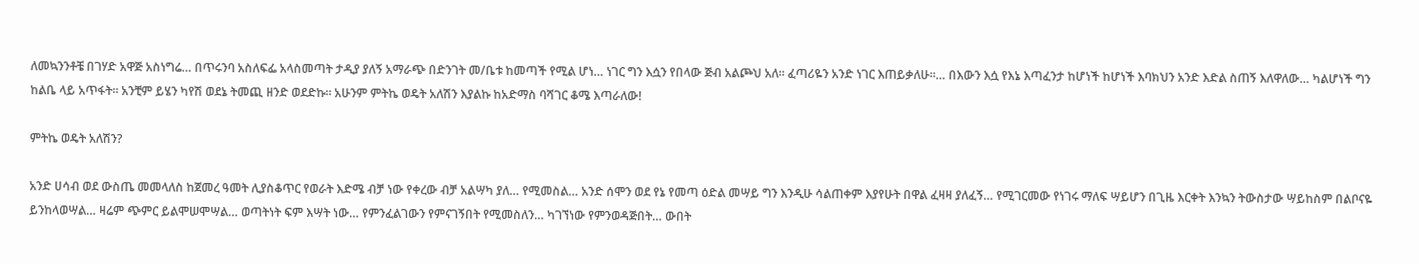ለመኳንንቶቼ በገሃድ አዋጅ አስነግሬ… በጥሩንባ አስለፍፌ አላስመጣት ታዲያ ያለኝ አማራጭ በድንገት መ/ቤቱ ከመጣች የሚል ሆነ… ነገር ግን እሷን የበላው ጅብ አልጮህ አለ። ፈጣሪዬን አንድ ነገር እጠይቃለሁ።… በእውን እሷ የእኔ እጣፈንታ ከሆነች ከሆነች እባክህን አንድ እድል ስጠኝ እለዋለው… ካልሆነች ግን ከልቤ ላይ አጥፋት። አንቺም ይሄን ካየሽ ወደኔ ትመጪ ዘንድ ወደድኩ። አሁንም ምትኬ ወዴት አለሽን እያልኩ ከአድማስ ባሻገር ቆሜ እጣራለው!

ምትኬ ወዴት አለሽን?

አንድ ሀሳብ ወደ ውስጤ መመላለስ ከጀመረ ዓመት ሊያስቆጥር የወራት እድሜ ብቻ ነው የቀረው ብቻ አልሣካ ያለ… የሚመስል… አንድ ሰሞን ወደ የኔ የመጣ ዕድል መሣይ ግን እንዲሁ ሳልጠቀም እያየሁት በዋል ፈዛዛ ያለፈኝ… የሚገርመው የነገሩ ማለፍ ሣይሆን በጊዜ እርቀት እንኳን ትውስታው ሣይከስም በልቦናዬ ይንከላወሣል… ዛሬም ጭምር ይልሞሠሞሣል… ወጣትነት ፍም እሣት ነው… የምንፈልገውን የምናገኝበት የሚመስለን… ካገኘነው የምንወዳጅበት… ውበት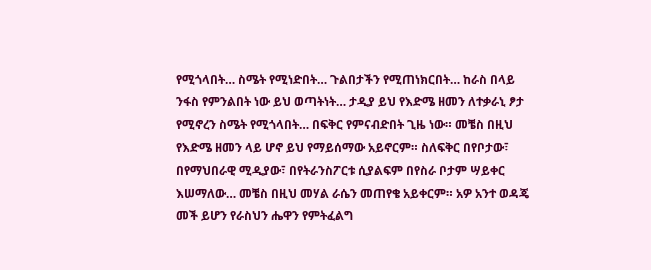የሚጎላበት… ስሜት የሚነድበት… ጉልበታችን የሚጠነክርበት… ከራስ በላይ ንፋስ የምንልበት ነው ይህ ወጣትነት… ታዲያ ይህ የእድሜ ዘመን ለተቃራኒ ፆታ የሚኖረን ስሜት የሚጎላበት… በፍቅር የምናብድበት ጊዜ ነው። መቼስ በዚህ የእድሜ ዘመን ላይ ሆኖ ይህ የማይሰማው አይኖርም። ስለፍቅር በየቦታው፣ በየማህበራዊ ሚዲያው፣ በየትራንስፖርቱ ሲያልፍም በየስራ ቦታም ሣይቀር እሠማለው… መቼስ በዚህ መሃል ራሴን መጠየቄ አይቀርም። አዎ አንተ ወዳጄ መች ይሆን የራስህን ሔዋን የምትፈልግ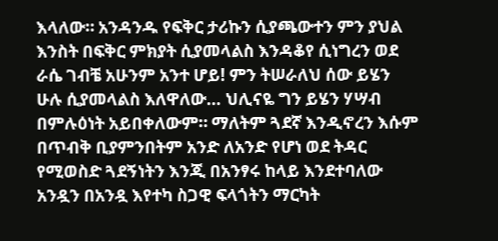እላለው። አንዳንዱ የፍቅር ታሪኩን ሲያጫውተን ምን ያህል እንስት በፍቅር ምክያት ሲያመላልስ እንዳቆየ ሲነግረን ወደ ራሴ ገብቼ አሁንም አንተ ሆይ! ምን ትሠራለህ ሰው ይሄን ሁሉ ሲያመላልስ እለዋለው… ህሊናዬ ግን ይሄን ሃሣብ በምሉዕነት አይበቀለውም። ማለትም ጓደኛ እንዲኖረን እሱም በጥብቅ ቢያምንበትም አንድ ለአንድ የሆነ ወደ ትዳር የሚወስድ ጓደኝነትን እንጂ በአንፃሩ ከላይ እንደተባለው አንዷን በአንዷ እየተካ ስጋዊ ፍላጎትን ማርካት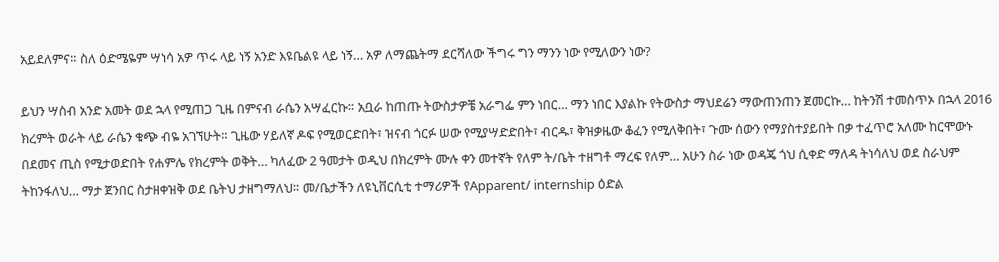አይደለምና። ስለ ዕድሜዬም ሣነሳ አዎ ጥሩ ላይ ነኝ አንድ እዩቤልዩ ላይ ነኝ… አዎ ለማጨትማ ደርሻለው ችግሩ ግን ማንን ነው የሚለውን ነው?

ይህን ሣስብ አንድ አመት ወደ ኋላ የሚጠጋ ጊዜ በምናብ ራሴን አሣፈርኩ። አቧራ ከጠጡ ትውስታዎቼ አራግፌ ምን ነበር… ማን ነበር እያልኩ የትውስታ ማህደሬን ማውጠንጠን ጀመርኩ… ከትንሽ ተመስጥኦ በኋላ 2016 ክረምት ወራት ላይ ራሴን ቁጭ ብዬ አገኘሁት። ጊዜው ሃይለኛ ዶፍ የሚወርድበት፣ ዝናብ ጎርፉ ሠው የሚያሣድድበት፣ ብርዱ፣ ቅዝቃዜው ቆፈን የሚለቅበት፣ ጉሙ ሰውን የማያስተያይበት በቃ ተፈጥሮ አለሙ ከርሞውኑ በደመና ጢስ የሚታወድበት የሐምሌ የክረምት ወቅት… ካለፈው 2 ዓመታት ወዲህ በክረምት ሙሉ ቀን መተኛት የለም ት/ቤት ተዘግቶ ማረፍ የለም… አሁን ስራ ነው ወዳጄ ጎህ ሲቀድ ማለዳ ትነሳለህ ወደ ስራህም ትከንፋለህ… ማታ ጀንበር ስታዘቀዝቅ ወደ ቤትህ ታዘግማለህ። መ/ቤታችን ለዩኒቨርሲቲ ተማሪዎች የApparent/ internship ዕድል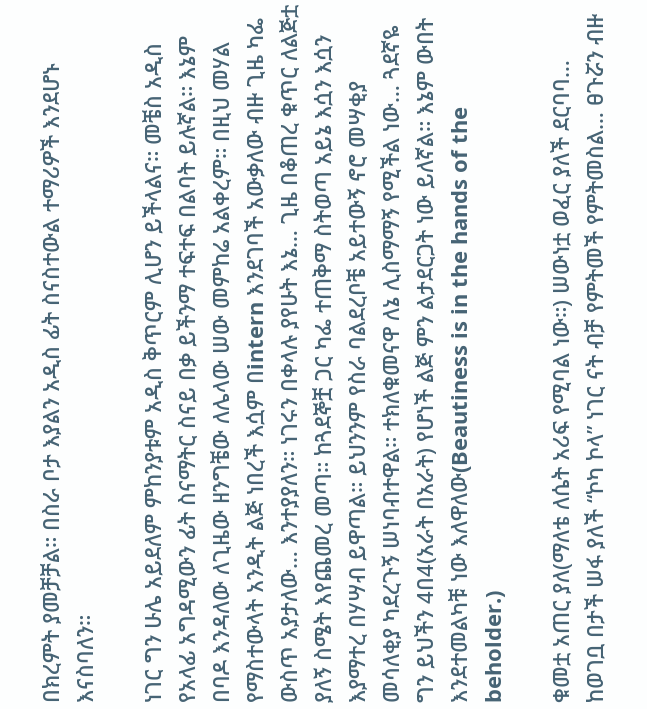በክረምት ያመቻቻል። በስራ ቦታ እያልን አዲስ ፊት ስናስተውል ተማሪዎች እንደሆኑ እናስባለን።

ነገር ግን ሁሌ አይደለም ምከንያቱም አዲስ ቅጥርም ሊሆን ይችላልና። መቼስ አዲስ የአላፊ አግዳሚውን ፊት ስናማትር ስናይ በቃ ይችንማ ተፍተፍ በልባት ይሉኛል። እኔም በባዶ እንዳለው ለጊዜው ዘንግቼው ለሌላው ሠው መምከሬ አልቀረም። በዚህ መሃል የማስተውላት አንዲት ልጅ ነበረች እሷም በintern እንደገባች አውቃለው ብዙ ጊዜ ካፌ ውስጥ አያታለው… እንተያያለን። ነገሩን በቀላሉ ያየሁት እኔ… ጊዜ በቆጠረ ቁጥር ለልጅቷ ያለኝ ስሜት እየጨመረ መጣ። ከጓደኞቿ ጋር ካፌ ተጠቅማ ስትወጣ አይኔ እሷን እሷን እያማተረ በሃሣብ ይዋጣል። ይህንንም የስራ ባልደረቦቼ አይተውኝ ኖሮ መሣቂያ መሳለቂያ ካደረጉኝ ሠነባብተዋል። ተክለቁመናዋ ለኔ ሊስማማኝ የሚችል ነው… ጓደኛዬ ግን ይህችን 4በ4(አራት በአራት) የሆነች ልጅ ምን ልታደርጋት ነው ይለኛል። እኔም ውበት እንደተመልካቹ ነው እለዋለው(Beautiness is in the hands of the beholder.)

ቁመቷ አጠር ያለ(ማለቴ ለሴት አሪፍ የሚባል ነው።) ሠውነቷ ወፈር ያለች ደርባባ… ከወገቧ በታች ሠፋ ያለች “ኮካ ኮላ” ነገር ናት ብቻ የምትመች የምትመስል… ፀጉሯን ብዙ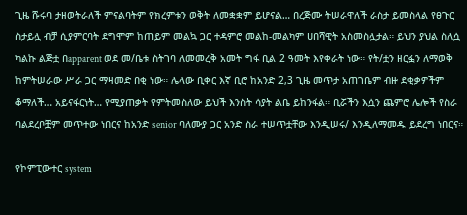ጊዜ ሹሩባ ታዘወትራለች ምናልባትም የክረምቱን ወቅት ለመቋቋም ይሆናል… በረጅሙ ትሠራዋለች ራስታ ይመስላል የፀጉር ስታይሏ ብቻ ሲያምርባት ደግሞም ከጠይም መልኳ ጋር ተዳምሮ መልከ-መልካም ሀበሻዊት አስመስሏታል። ይህን ያህል ስለሷ ካልኩ ልጅቷ በapparent ወደ መ/ቤቱ ስትገባ ለመመረቅ አመት ግፋ ቢል 2 ዓመት እየቀራት ነው። የት/ቷን ዘርፏን ለማወቅ ከምትሠራው ሥራ ጋር ማዛመድ በቂ ነው። ሌላው ቢቀር እኛ ቢሮ ከአንድ 2,3 ጊዜ መጥታ አጠገቤም ብዙ ደቂቃዎችም ቆማለች… አይናፋርነት… የሚያጠቃት የምትመስለው ይህች እንስት ሳያት ልቤ ይከንፋል። ቢሯችን እሷን ጨምሮ ሌሎች የስራ ባልደረቦቿም መጥተው ነበርና ከአንድ senior ባለሙያ ጋር አንድ ስራ ተሠጥቷቸው እንዲሠሩ/ እንዲለማመዱ ይደረግ ነበርና።

የኮምፒውተር system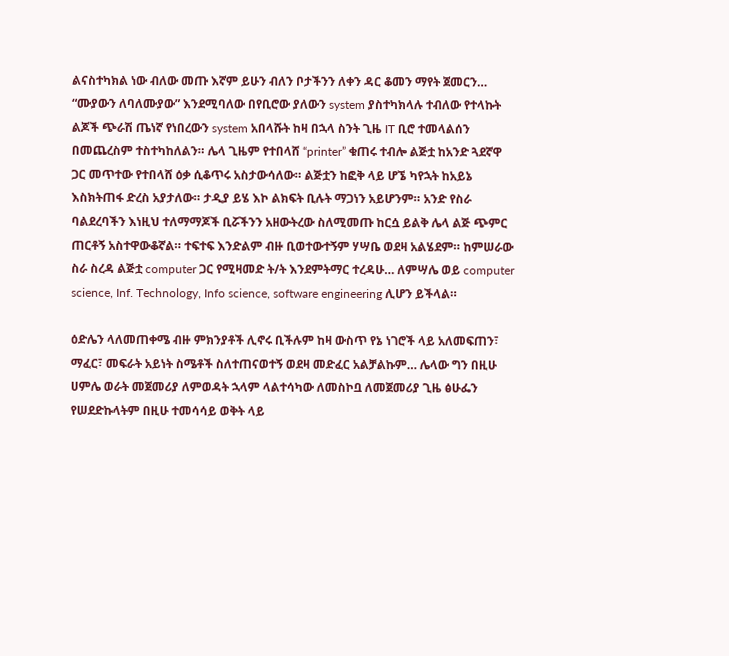ልናስተካክል ነው ብለው መጡ እኛም ይሁን ብለን ቦታችንን ለቀን ዳር ቆመን ማየት ጀመርን… “ሙያውን ለባለሙያው” እንደሚባለው በየቢሮው ያለውን system ያስተካክላሉ ተብለው የተላኩት ልጆች ጭራሽ ጤነኛ የነበረውን system አበላሹት ከዛ በኋላ ስንት ጊዜ IT ቢሮ ተመላልሰን በመጨረስም ተስተካከለልን። ሌላ ጊዜም የተበላሸ “printer” ቁጠሩ ተብሎ ልጅቷ ከአንድ ጓደኛዋ ጋር መጥተው የተበላሸ ዕቃ ሲቆጥሩ አስታውሳለው። ልጅቷን ከፎቅ ላይ ሆኜ ካየኋት ከአይኔ እስክትጠፋ ድረስ አያታለው። ታዲያ ይሄ እኮ ልክፍት ቢሉት ማጋነን አይሆንም። አንድ የስራ ባልደረባችን እነዚህ ተለማማጆች ቢሯችንን አዘውትረው ስለሚመጡ ከርሷ ይልቅ ሌላ ልጅ ጭምር ጠርቶኝ አስተዋውቆኛል። ተፍተፍ እንድልም ብዙ ቢወተውተኝም ሃሣቤ ወደዛ አልሄደም። ከምሠራው ስራ ስረዳ ልጅቷ computer ጋር የሚዛመድ ት/ት እንደምትማር ተረዳሁ… ለምሣሌ ወይ computer science, Inf. Technology, Info science, software engineering ሊሆን ይችላል።

ዕድሌን ላለመጠቀሜ ብዙ ምክንያቶች ሊኖሩ ቢችሉም ከዛ ውስጥ የኔ ነገሮች ላይ አለመፍጠን፣ ማፈር፣ መፍራት አይነት ስሜቶች ስለተጠናወተኝ ወደዛ መድፈር አልቻልኩም… ሌላው ግን በዚሁ ሀምሌ ወራት መጀመሪያ ለምወዳት ኋላም ላልተሳካው ለመስኮቧ ለመጀመሪያ ጊዜ ፅሁፌን የሠደድኩላትም በዚሁ ተመሳሳይ ወቅት ላይ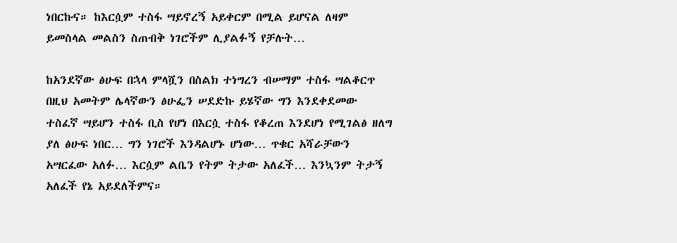ነበርኩና። ከእርሷም ተስፋ ሣይኖረኝ አይቀርም በሚል ይሆናል ለዛም ይመስላል መልስን ስጠብቅ ነገሮችም ሊያልፉኝ የቻሉት…

ከአንደኛው ፅሁፍ በኋላ ምላሿን በስልክ ተነግረን ብሠማም ተስፋ ሣልቆርጥ በዚህ አመትም ሌላኛውን ፅሁፌን ሠደድኩ ይሄኛው ግን እንደቀደመው ተስፈኛ ሣይሆን ተስፋ ቢስ የሆነ በእርሷ ተስፋ የቆረጠ እንደሆነ የሚገልፅ ዘለግ ያለ ፅሁፍ ነበር… ግን ነገሮች እንዳልሆኑ ሆነው… ጥቁር አሻራቻውን አሣርፈው አለፉ… እርሷም ልቤን የትም ትታው አለፈች… እንኳንም ትታኝ አለፈች የኔ አይደለችምና።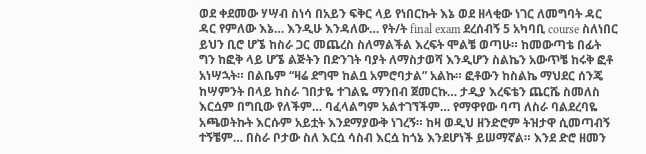ወደ ቀደመው ሃሣብ ስነሳ በአይን ፍቅር ላይ የነበርኩት እኔ ወደ ዘላቂው ነገር ለመግባት ዳር ዳር የምለው እኔ… እንዲሁ እንዳለው… የት/ት final exam ደረሰብኝ 5 አካባቢ course ስለነበር ይህን ቢሮ ሆኜ ከስራ ጋር መጨረስ ስለማልችል እረፍት ሞልቼ ወጣሁ። ከመውጣቴ በፊት ግን ከፎቅ ላይ ሆኜ ልጅትን በድንገት ባያት ለማስታወሻ እንዲሆን ስልኬን አውጥቼ ከሩቅ ፎቶ አነሣኋት። በልቤም “ዛሬ ደግሞ ከልቧ አምሮባታል” አልኩ። ፎቶውን ከስልኬ ማህደር ሰንጄ ከሣምንት በላይ ከስራ ገበታዬ ተገልዬ ማንበብ ጀመርኩ… ታዲያ እረፍቴን ጨርሼ ስመለስ እርሷም በግቢው የለችም… ባፈላልግም አልተገኘችም… የማዋየው ባጣ ለስራ ባልደረባዬ አጫወትኩት እርሱም አይቷት እንደማያውቅ ነገረኝ። ከዛ ወዲህ ዘንድሮም ትዝታዋ ሲመጣብኝ ተኝቼም… በስራ ቦታው ስለ እርሷ ሳስብ እርሷ ከጎኔ እንደሆነች ይሠማኛል። እንደ ድሮ ዘመን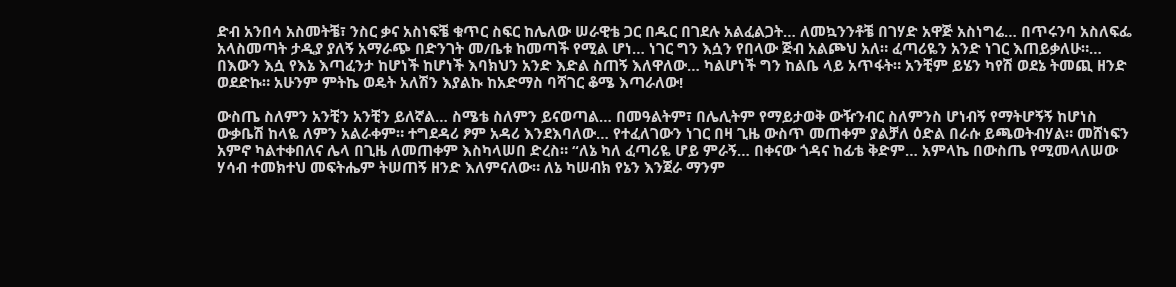ድብ አንበሳ አስመትቼ፣ ንስር ቃና አስነፍቼ ቁጥር ስፍር ከሌለው ሠራዊቴ ጋር በዱር በገደሉ አልፈልጋት… ለመኳንንቶቼ በገሃድ አዋጅ አስነግሬ… በጥሩንባ አስለፍፌ አላስመጣት ታዲያ ያለኝ አማራጭ በድንገት መ/ቤቱ ከመጣች የሚል ሆነ… ነገር ግን እሷን የበላው ጅብ አልጮህ አለ። ፈጣሪዬን አንድ ነገር እጠይቃለሁ።… በእውን እሷ የእኔ እጣፈንታ ከሆነች ከሆነች እባክህን አንድ እድል ስጠኝ እለዋለው… ካልሆነች ግን ከልቤ ላይ አጥፋት። አንቺም ይሄን ካየሽ ወደኔ ትመጪ ዘንድ ወደድኩ። አሁንም ምትኬ ወዴት አለሽን እያልኩ ከአድማስ ባሻገር ቆሜ እጣራለው!

ውስጤ ስለምን አንቺን አንቺን ይለኛል… ስሜቴ ስለምን ይናወጣል… በመዓልትም፣ በሌሊትም የማይታወቅ ውዥንብር ስለምንስ ሆነብኝ የማትሆኝኝ ከሆነስ ውቃቤሽ ከላዬ ለምን አልራቀም። ተግደዳሪ ፆም አዳሪ እንደእባለው… የተፈለገውን ነገር በዛ ጊዜ ውስጥ መጠቀም ያልቻለ ዕድል በራሱ ይጫወትብሃል። መሸነፍን አምኖ ካልተቀበለና ሌላ በጊዜ ለመጠቀም እስካላሠበ ድረስ። “ለኔ ካለ ፈጣሪዬ ሆይ ምራኝ… በቀናው ጎዳና ከፊቴ ቅድም… አምላኬ በውስጤ የሚመላለሠው ሃሳብ ተመክተህ መፍትሔም ትሠጠኝ ዘንድ እለምናለው። ለኔ ካሠብክ የኔን እንጀራ ማንም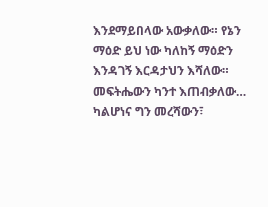እንደማይበላው አውቃለው። የኔን ማዕድ ይህ ነው ካለከኝ ማዕድን እንዳገኝ እርዳታህን እሻለው። መፍትሔውን ካንተ እጠብቃለው… ካልሆነና ግን መረሻውን፣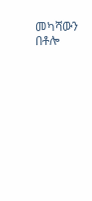መካሻውን በቶሎ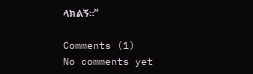ላክልኝ።”

Comments (1)
No comments yet